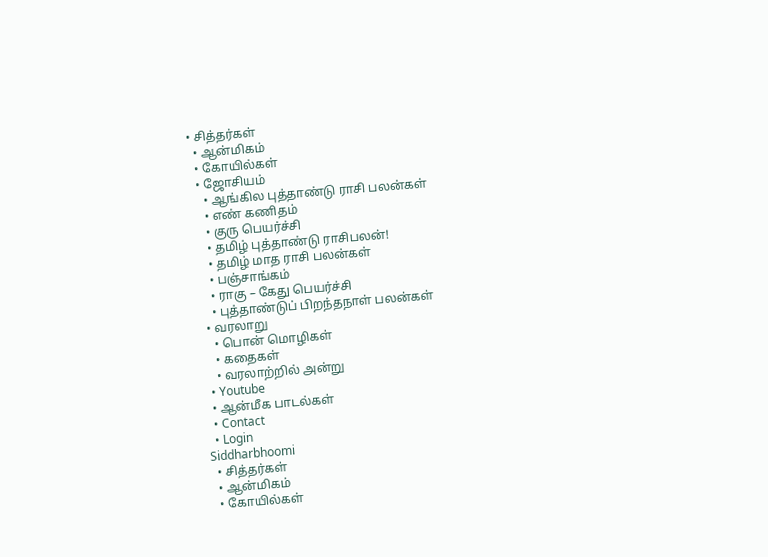• சித்தர்கள்
  • ஆன்மிகம்
  • கோயில்கள்
  • ஜோசியம்
    • ஆங்கில புத்தாண்டு ராசி பலன்கள்
    • எண் கணிதம்
    • குரு பெயர்ச்சி
    • தமிழ் புத்தாண்டு ராசிபலன்!
    • தமிழ் மாத ராசி பலன்கள்
    • பஞ்சாங்கம்
    • ராகு – கேது பெயர்ச்சி
    • புத்தாண்டுப் பிறந்தநாள் பலன்கள்
  • வரலாறு
    • பொன் மொழிகள்
    • கதைகள்
    • வரலாற்றில் அன்று
  • Youtube
  • ஆன்மீக பாடல்கள்
  • Contact
  • Login
Siddharbhoomi
  • சித்தர்கள்
  • ஆன்மிகம்
  • கோயில்கள்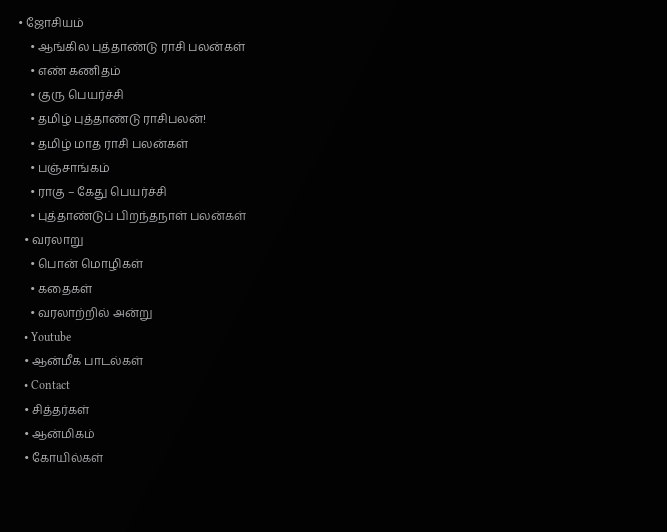• ஜோசியம்
    • ஆங்கில புத்தாண்டு ராசி பலன்கள்
    • எண் கணிதம்
    • குரு பெயர்ச்சி
    • தமிழ் புத்தாண்டு ராசிபலன்!
    • தமிழ் மாத ராசி பலன்கள்
    • பஞ்சாங்கம்
    • ராகு – கேது பெயர்ச்சி
    • புத்தாண்டுப் பிறந்தநாள் பலன்கள்
  • வரலாறு
    • பொன் மொழிகள்
    • கதைகள்
    • வரலாற்றில் அன்று
  • Youtube
  • ஆன்மீக பாடல்கள்
  • Contact
  • சித்தர்கள்
  • ஆன்மிகம்
  • கோயில்கள்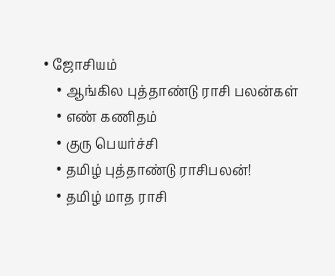• ஜோசியம்
    • ஆங்கில புத்தாண்டு ராசி பலன்கள்
    • எண் கணிதம்
    • குரு பெயர்ச்சி
    • தமிழ் புத்தாண்டு ராசிபலன்!
    • தமிழ் மாத ராசி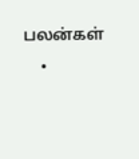பலன்கள்
    •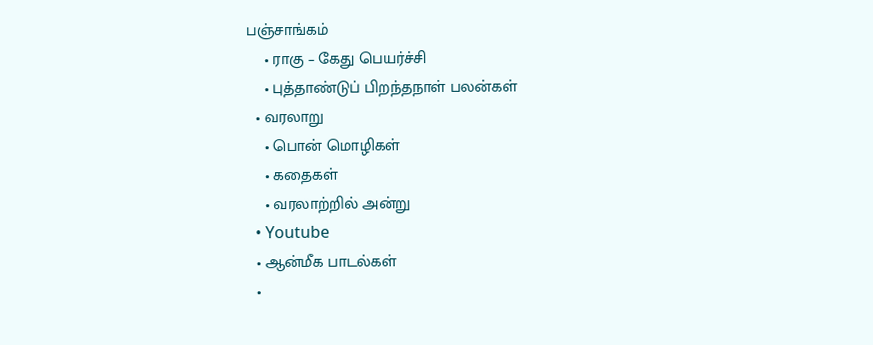பஞ்சாங்கம்
    • ராகு – கேது பெயர்ச்சி
    • புத்தாண்டுப் பிறந்தநாள் பலன்கள்
  • வரலாறு
    • பொன் மொழிகள்
    • கதைகள்
    • வரலாற்றில் அன்று
  • Youtube
  • ஆன்மீக பாடல்கள்
  •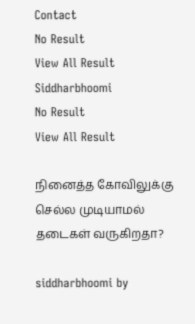Contact
No Result
View All Result
Siddharbhoomi
No Result
View All Result

நினைத்த கோவிலுக்கு செல்ல முடியாமல் தடைகள் வருகிறதா?

siddharbhoomi by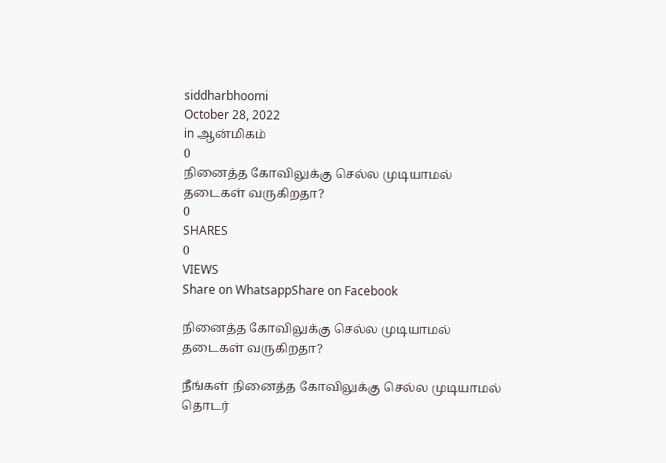siddharbhoomi
October 28, 2022
in ஆன்மிகம்
0
நினைத்த கோவிலுக்கு செல்ல முடியாமல் தடைகள் வருகிறதா?
0
SHARES
0
VIEWS
Share on WhatsappShare on Facebook

நினைத்த கோவிலுக்கு செல்ல முடியாமல் தடைகள் வருகிறதா?

நீங்கள் நினைத்த கோவிலுக்கு செல்ல முடியாமல் தொடர்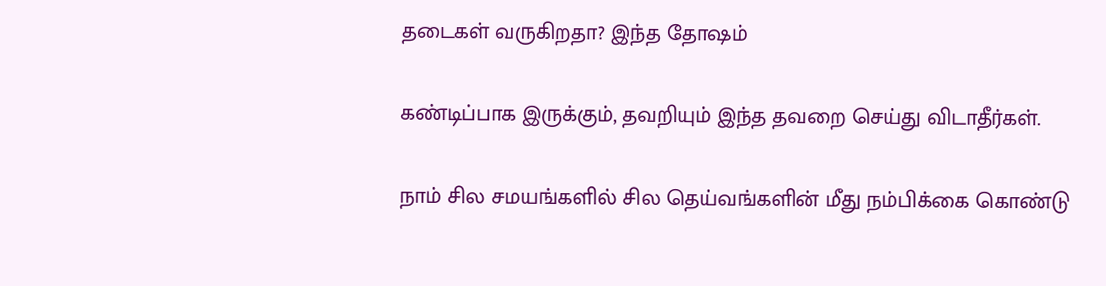தடைகள் வருகிறதா? இந்த தோஷம்

கண்டிப்பாக இருக்கும், தவறியும் இந்த தவறை செய்து விடாதீர்கள்.

நாம் சில சமயங்களில் சில தெய்வங்களின் மீது நம்பிக்கை கொண்டு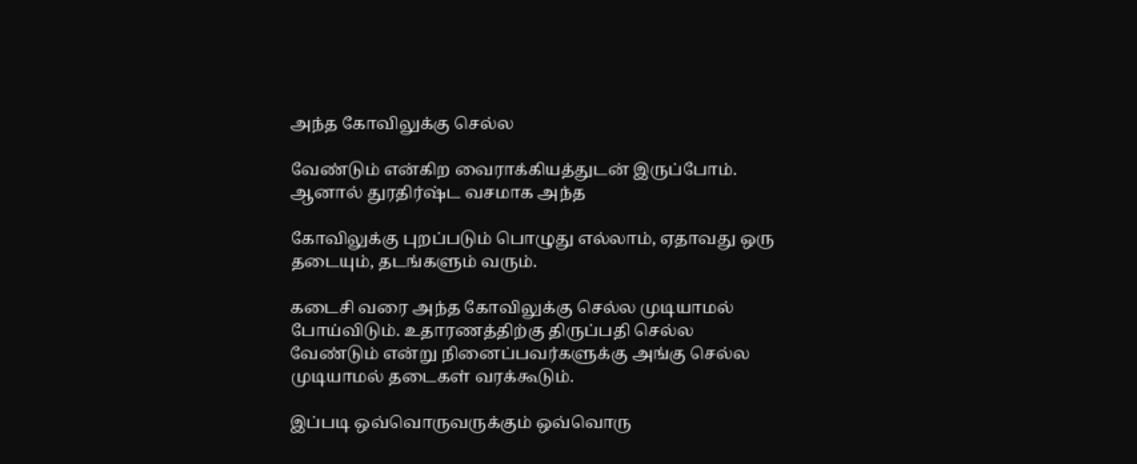அந்த கோவிலுக்கு செல்ல

வேண்டும் என்கிற வைராக்கியத்துடன் இருப்போம். ஆனால் துரதிர்ஷ்ட வசமாக அந்த

கோவிலுக்கு புறப்படும் பொழுது எல்லாம், ஏதாவது ஒரு தடையும், தடங்களும் வரும்.

கடைசி வரை அந்த கோவிலுக்கு செல்ல முடியாமல் போய்விடும். உதாரணத்திற்கு திருப்பதி செல்ல வேண்டும் என்று நினைப்பவர்களுக்கு அங்கு செல்ல முடியாமல் தடைகள் வரக்கூடும்.

இப்படி ஒவ்வொருவருக்கும் ஒவ்வொரு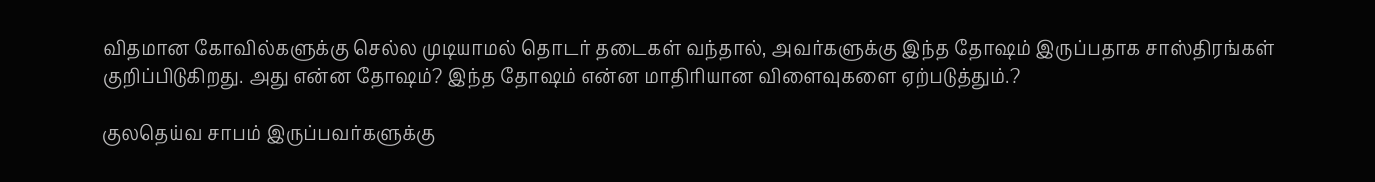விதமான கோவில்களுக்கு செல்ல முடியாமல் தொடர் தடைகள் வந்தால், அவர்களுக்கு இந்த தோஷம் இருப்பதாக சாஸ்திரங்கள் குறிப்பிடுகிறது. அது என்ன தோஷம்? இந்த தோஷம் என்ன மாதிரியான விளைவுகளை ஏற்படுத்தும்.?

குலதெய்வ சாபம் இருப்பவர்களுக்கு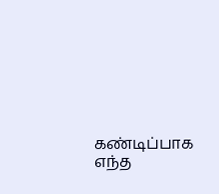கண்டிப்பாக எந்த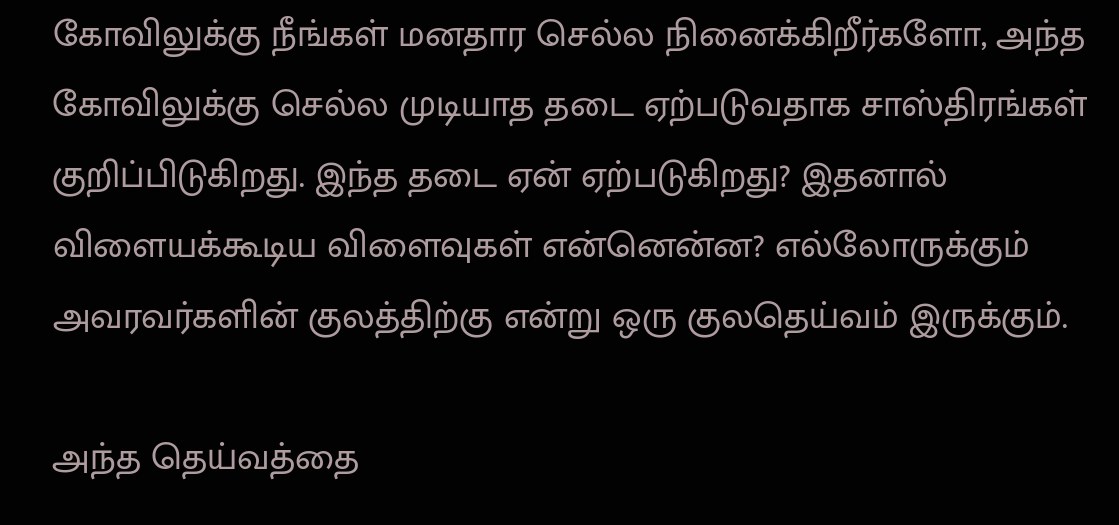கோவிலுக்கு நீங்கள் மனதார செல்ல நினைக்கிறீர்களோ, அந்த கோவிலுக்கு செல்ல முடியாத தடை ஏற்படுவதாக சாஸ்திரங்கள் குறிப்பிடுகிறது. இந்த தடை ஏன் ஏற்படுகிறது? இதனால் விளையக்கூடிய விளைவுகள் என்னென்ன? எல்லோருக்கும் அவரவர்களின் குலத்திற்கு என்று ஒரு குலதெய்வம் இருக்கும்.

அந்த தெய்வத்தை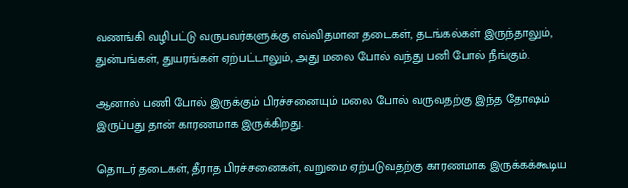வணங்கி வழிபட்டு வருபவர்களுக்கு எவ்விதமான தடைகள், தடங்கல்கள் இருந்தாலும், துன்பங்கள், துயரங்கள் ஏற்பட்டாலும், அது மலை போல் வந்து பனி போல் நீங்கும்.

ஆனால் பணி போல் இருக்கும் பிரச்சனையும் மலை போல் வருவதற்கு இந்த தோஷம் இருப்பது தான் காரணமாக இருக்கிறது.

தொடர் தடைகள், தீராத பிரச்சனைகள், வறுமை ஏற்படுவதற்கு காரணமாக இருக்கக்கூடிய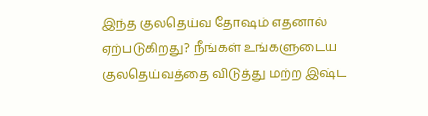இந்த குலதெய்வ தோஷம் எதனால் ஏற்படுகிறது? நீங்கள் உங்களுடைய குலதெய்வத்தை விடுத்து மற்ற இஷ்ட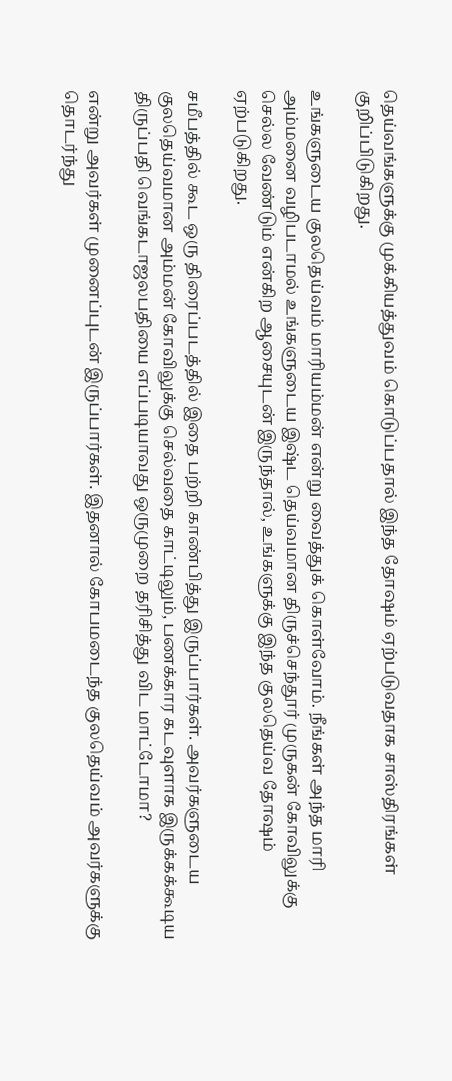தெய்வங்களுக்கு முக்கியத்துவம் கொடுப்பதால் இந்த தோஷம் ஏற்படுவதாக சாஸ்திரங்கள் குறிப்பிடுகிறது.

உங்களுடைய குலதெய்வம் மாரியம்மன் என்று வைத்துக் கொள்வோம். நீங்கள் அந்த மாரி அம்மனை வழிபடாமல் உங்களுடைய இஷ்ட தெய்வமான திருச்செந்தூர் முருகன் கோவிலுக்கு செல்ல வேண்டும் என்கிற ஆசையுடன் இருந்தால், உங்களுக்கு இந்த குலதெய்வ தோஷம் ஏற்படுகிறது.

சமீபத்தில் கூட ஒரு திரைப்படத்தில் இதை பற்றி காண்பித்து இருப்பார்கள். அவர்களுடைய குலதெய்வமான அம்மன் கோவிலுக்கு செல்வதை காட்டிலும், பணக்கார கடவுளாக இருக்கக்கூடிய திருப்பதி வெங்கடாஜலபதியை எப்படியாவது ஒருமுறை தரிசித்து விட மாட்டோமா?

என்று அவர்கள் முனைப்புடன் இருப்பார்கள். இதனால் கோபமடைந்த குலதெய்வம் அவர்களுக்கு தொடர்ந்து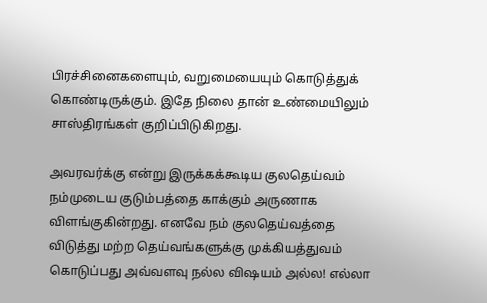பிரச்சினைகளையும், வறுமையையும் கொடுத்துக் கொண்டிருக்கும். இதே நிலை தான் உண்மையிலும் சாஸ்திரங்கள் குறிப்பிடுகிறது.

அவரவர்க்கு என்று இருக்கக்கூடிய குலதெய்வம் நம்முடைய குடும்பத்தை காக்கும் அருணாக விளங்குகின்றது. எனவே நம் குலதெய்வத்தை விடுத்து மற்ற தெய்வங்களுக்கு முக்கியத்துவம் கொடுப்பது அவ்வளவு நல்ல விஷயம் அல்ல! எல்லா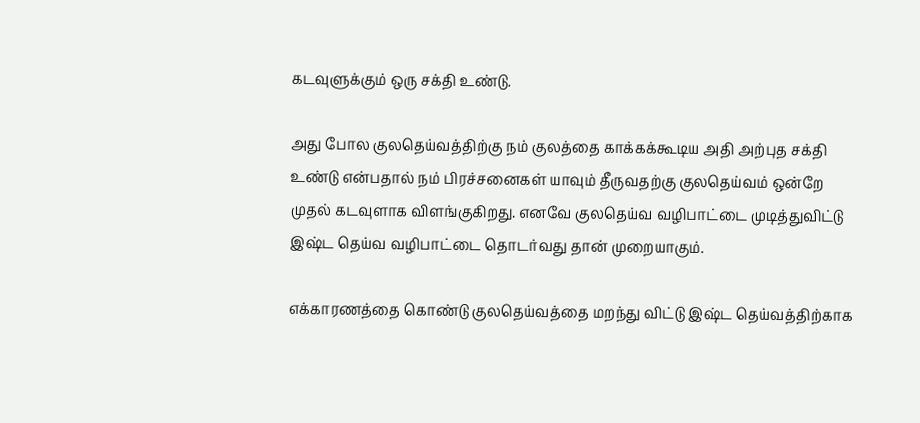கடவுளுக்கும் ஒரு சக்தி உண்டு.

அது போல குலதெய்வத்திற்கு நம் குலத்தை காக்கக்கூடிய அதி அற்புத சக்தி உண்டு என்பதால் நம் பிரச்சனைகள் யாவும் தீருவதற்கு குலதெய்வம் ஒன்றே முதல் கடவுளாக விளங்குகிறது. எனவே குலதெய்வ வழிபாட்டை முடித்துவிட்டு இஷ்ட தெய்வ வழிபாட்டை தொடர்வது தான் முறையாகும்.

எக்காரணத்தை கொண்டு குலதெய்வத்தை மறந்து விட்டு இஷ்ட தெய்வத்திற்காக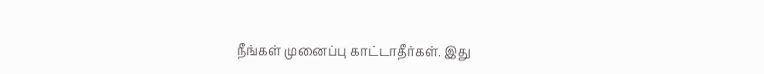நீங்கள் முனைப்பு காட்டாதீர்கள். இது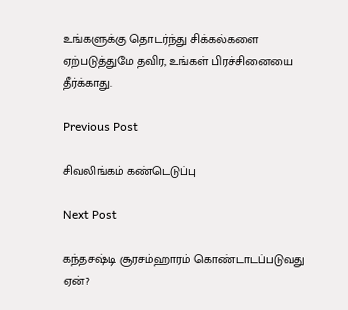உங்களுக்கு தொடர்ந்து சிக்கல்களை ஏற்படுத்துமே தவிர, உங்கள் பிரச்சினையை தீர்க்காது.

Previous Post

சிவலிங்கம் கண்டெடுப்பு

Next Post

கந்தசஷ்டி சூரசம்ஹாரம் கொண்டாடப்படுவது ஏன்?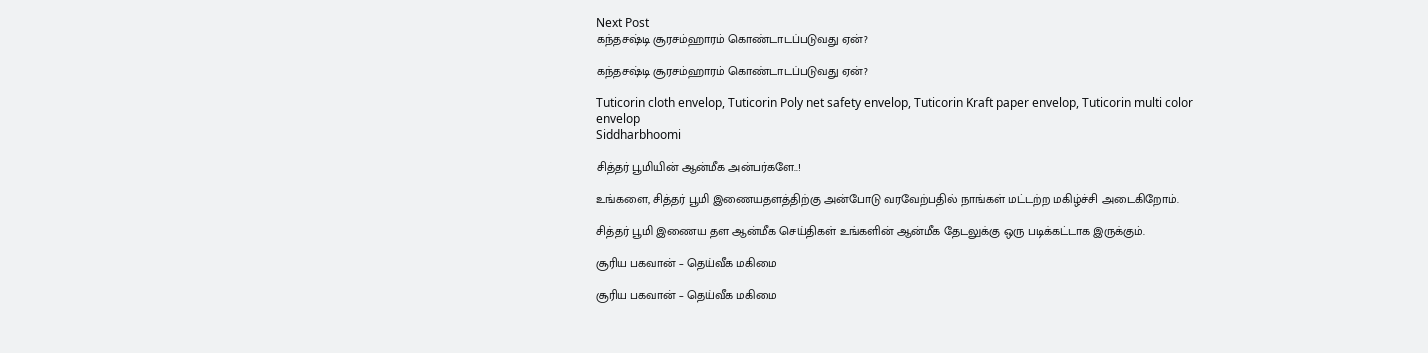Next Post
கந்தசஷ்டி சூரசம்ஹாரம் கொண்டாடப்படுவது ஏன்?

கந்தசஷ்டி சூரசம்ஹாரம் கொண்டாடப்படுவது ஏன்?

Tuticorin cloth envelop, Tuticorin Poly net safety envelop, Tuticorin Kraft paper envelop, Tuticorin multi color envelop
Siddharbhoomi

சித்தர் பூமியின் ஆன்மீக அன்பர்களே..!

உங்களை, சித்தர் பூமி இணையதளத்திற்கு அன்போடு வரவேற்பதில் நாங்கள் மட்டற்ற மகிழ்ச்சி அடைகிறோம்.

சித்தர் பூமி இணைய தள ஆன்மீக செய்திகள் உங்களின் ஆன்மீக தேடலுக்கு ஒரு படிக்கட்டாக இருக்கும்.

சூரிய பகவான் – தெய்வீக மகிமை

சூரிய பகவான் – தெய்வீக மகிமை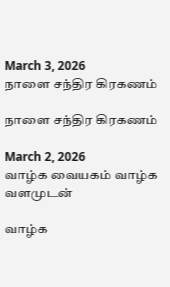March 3, 2026
நாளை சந்திர கிரகணம்

நாளை சந்திர கிரகணம்

March 2, 2026
வாழ்க வையகம் வாழ்க வளமுடன்

வாழ்க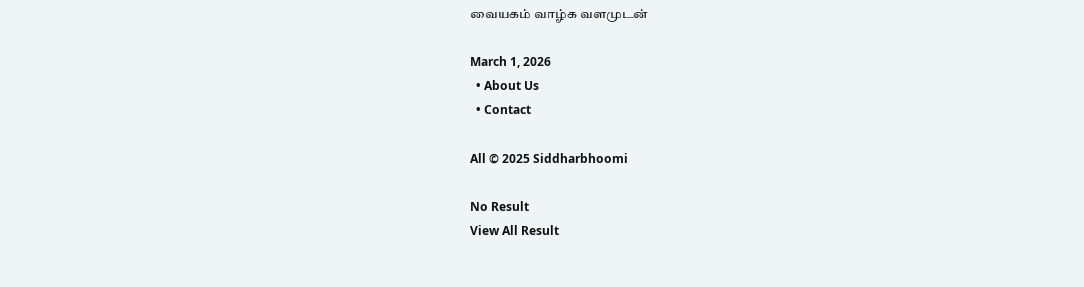வையகம் வாழ்க வளமுடன்

March 1, 2026
  • About Us
  • Contact

All © 2025 Siddharbhoomi

No Result
View All Result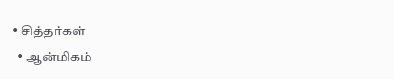• சித்தர்கள்
  • ஆன்மிகம்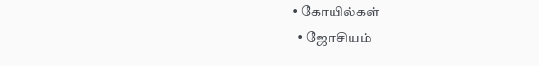• கோயில்கள்
  • ஜோசியம்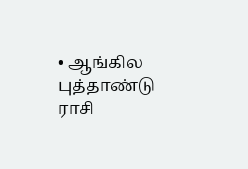• ஆங்கில புத்தாண்டு ராசி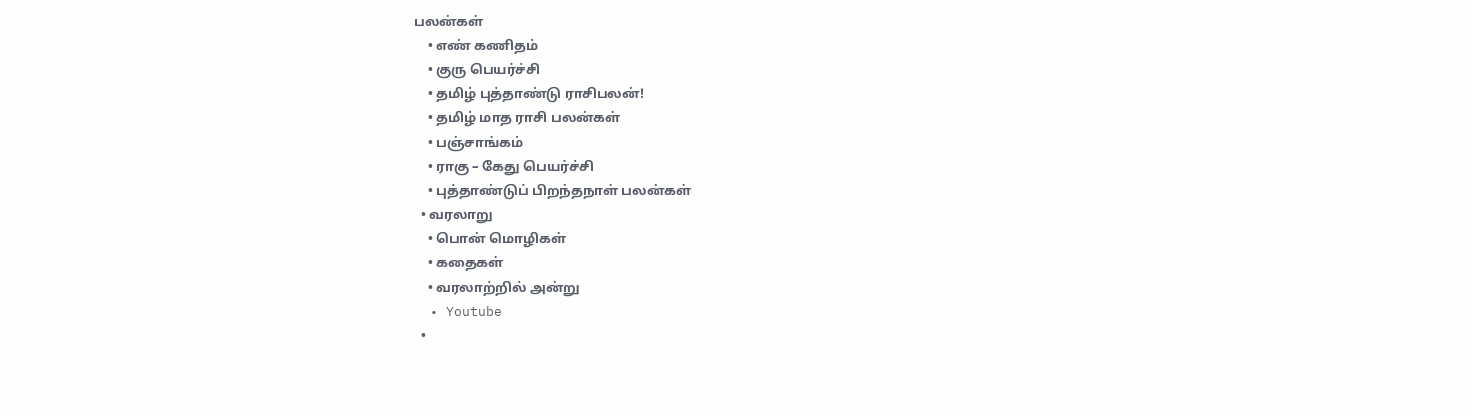பலன்கள்
    • எண் கணிதம்
    • குரு பெயர்ச்சி
    • தமிழ் புத்தாண்டு ராசிபலன்!
    • தமிழ் மாத ராசி பலன்கள்
    • பஞ்சாங்கம்
    • ராகு – கேது பெயர்ச்சி
    • புத்தாண்டுப் பிறந்தநாள் பலன்கள்
  • வரலாறு
    • பொன் மொழிகள்
    • கதைகள்
    • வரலாற்றில் அன்று
  • Youtube
  •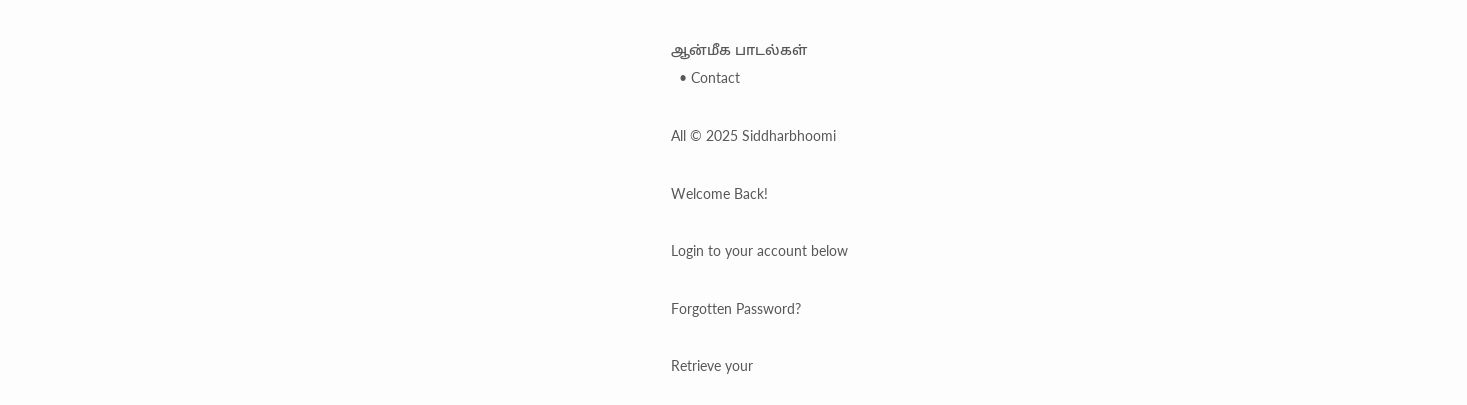ஆன்மீக பாடல்கள்
  • Contact

All © 2025 Siddharbhoomi

Welcome Back!

Login to your account below

Forgotten Password?

Retrieve your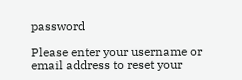password

Please enter your username or email address to reset your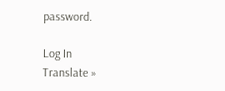password.

Log In
Translate »